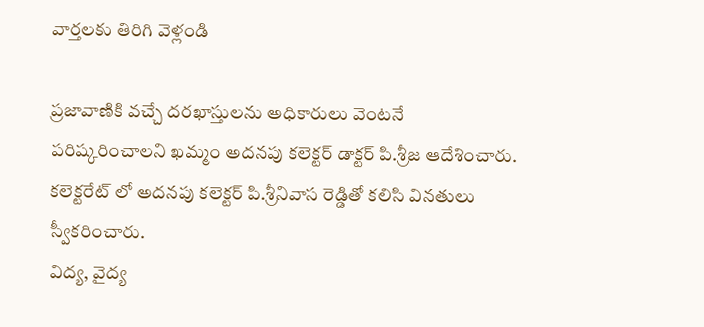వార్తలకు తిరిగి వెళ్లండి

ప్రజావాణికి వచ్చే దరఖాస్తులను అధికారులు వెంటనే పరిష్కరించాలని ఖమ్మం అదనపు కలెక్టర్ డాక్టర్ పి.శ్రీజ ఆదేశించారు. కలెక్టరేట్ లో అదనపు కలెక్టర్ పి.శ్రీనివాస రెడ్డితో కలిసి వినతులు స్వీకరించారు.
విద్య, వైద్య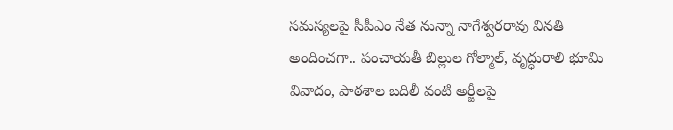సమస్యలపై సీపీఎం నేత నున్నా నాగేశ్వరరావు వినతి అందించగా.. పంచాయతీ బిల్లుల గోల్మాల్, వృద్ధురాలి భూమి వివాదం, పాఠశాల బదిలీ వంటి అర్జీలపై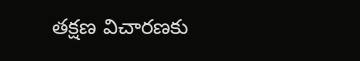తక్షణ విచారణకు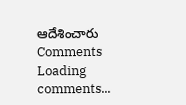ఆదేశించారు
Comments
Loading comments...